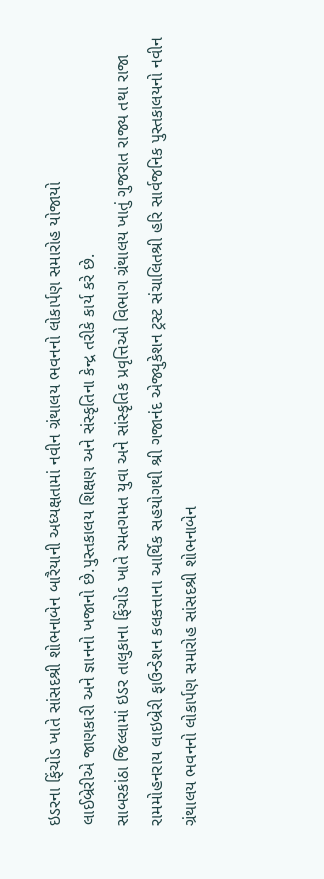ઇડરના ફિંચોડ ખાતે સાંસદશ્રી શોભનાબેન બારૈયાની અધ્યક્ષતામાં નવીન ગ્રંથાલય ભવનનો લોકાર્પણ સમારોહ યોજાયો
લાઈબ્રેરીએ જાણકારી અને જ્ઞાનનો ખજાનો છે.પુસ્તકાલય શિક્ષણ અને સંસ્કૃતિના કેન્દ્ર તરીકે કાર્ય કરે છે.
સાબરકાંઠા જિલ્લામાં ઇડર તાલુકાના ફિંચોડ ખાતે રમતગમત યુવા અને સાંસ્કૃતિક પ્રવૃત્તિઓ વિભાગ ગ્રંથાલય ખાતું ગુજરાત રાજ્ય તથા રાજા રામમોહનરાય લાઇબ્રેરી ફાઉન્ડેશન કલકત્તાના આર્થિક સહયોગથી શ્રી ગજાનંદ એજ્યુકેશન ટ્રસ્ટ સંચાલિતશ્રી હરિ સાર્વજનિક પુસ્તકાલયનો નવીન ગ્રંથાલય ભવનનો લોકાર્પણ સમારોહ સાંસદશ્રી શોભનાબેન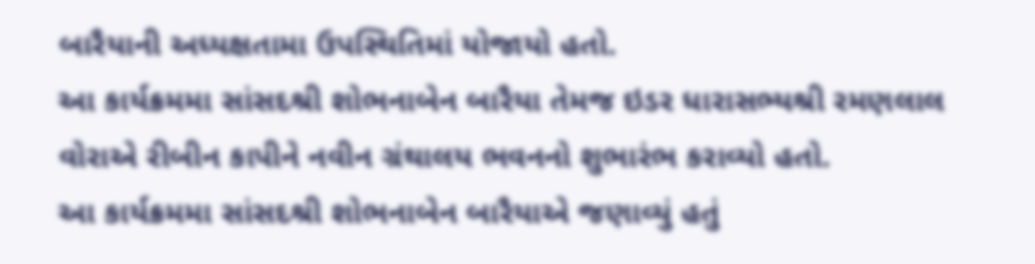બારૈયાની અધ્યક્ષતામા ઉપસ્થિતિમાં યોજાયો હતો.
આ કાર્યક્રમમા સાંસદશ્રી શોભનાબેન બારૈયા તેમજ ઇડર ધારાસભ્યશ્રી રમણલાલ વોરાએ રીબીન કાપીને નવીન ગ્રંથાલય ભવનનો શુભારંભ કરાવ્યો હતો.
આ કાર્યક્રમમા સાંસદશ્રી શોભનાબેન બારૈયાએ જણાવ્યું હતું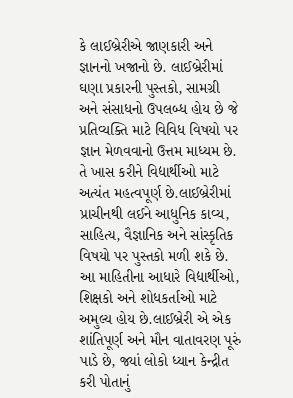કે લાઈબ્રેરીએ જાણકારી અને જ્ઞાનનો ખજાનો છે. લાઈબ્રેરીમાં ઘણા પ્રકારની પુસ્તકો, સામગ્રી અને સંસાધનો ઉપલબ્ધ હોય છે જે પ્રતિવ્યક્તિ માટે વિવિધ વિષયો પર જ્ઞાન મેળવવાનો ઉત્તમ માધ્યમ છે. તે ખાસ કરીને વિદ્યાર્થીઓ માટે અત્યંત મહત્વપૂર્ણ છે.લાઈબ્રેરીમાં પ્રાચીનથી લઈને આધુનિક કાવ્ય, સાહિત્ય, વૈજ્ઞાનિક અને સાંસ્કૃતિક વિષયો પર પુસ્તકો મળી શકે છે. આ માહિતીના આધારે વિદ્યાર્થીઓ, શિક્ષકો અને શોધકર્તાઓ માટે અમુલ્ય હોય છે.લાઈબ્રેરી એ એક શાંતિપૂર્ણ અને મૌન વાતાવરણ પૂરું પાડે છે, જ્યાં લોકો ધ્યાન કેન્દ્રીત કરી પોતાનું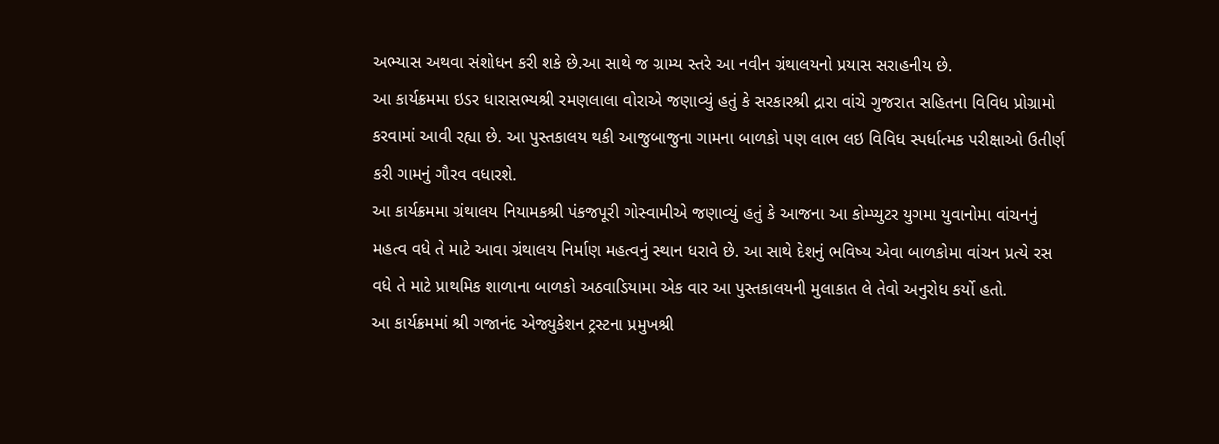અભ્યાસ અથવા સંશોધન કરી શકે છે.આ સાથે જ ગ્રામ્ય સ્તરે આ નવીન ગ્રંથાલયનો પ્રયાસ સરાહનીય છે.
આ કાર્યક્રમમા ઇડર ધારાસભ્યશ્રી રમણલાલા વોરાએ જણાવ્યું હતું કે સરકારશ્રી દ્રારા વાંચે ગુજરાત સહિતના વિવિધ પ્રોગ્રામો કરવામાં આવી રહ્યા છે. આ પુસ્તકાલય થકી આજુબાજુના ગામના બાળકો પણ લાભ લઇ વિવિધ સ્પર્ધાત્મક પરીક્ષાઓ ઉતીર્ણ કરી ગામનું ગૌરવ વધારશે.
આ કાર્યક્રમમા ગ્રંથાલય નિયામકશ્રી પંકજપૂરી ગોસ્વામીએ જણાવ્યું હતું કે આજના આ કોમ્પ્યુટર યુગમા યુવાનોમા વાંચનનું મહત્વ વધે તે માટે આવા ગ્રંથાલય નિર્માણ મહત્વનું સ્થાન ધરાવે છે. આ સાથે દેશનું ભવિષ્ય એવા બાળકોમા વાંચન પ્રત્યે રસ વધે તે માટે પ્રાથમિક શાળાના બાળકો અઠવાડિયામા એક વાર આ પુસ્તકાલયની મુલાકાત લે તેવો અનુરોધ કર્યો હતો.
આ કાર્યક્રમમાં શ્રી ગજાનંદ એજ્યુકેશન ટ્રસ્ટના પ્રમુખશ્રી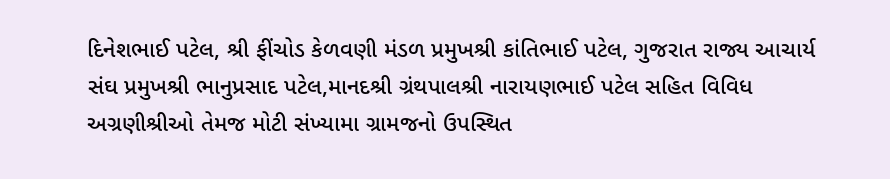દિનેશભાઈ પટેલ, શ્રી ફીંચોડ કેળવણી મંડળ પ્રમુખશ્રી કાંતિભાઈ પટેલ, ગુજરાત રાજ્ય આચાર્ય સંઘ પ્રમુખશ્રી ભાનુપ્રસાદ પટેલ,માનદશ્રી ગ્રંથપાલશ્રી નારાયણભાઈ પટેલ સહિત વિવિધ અગ્રણીશ્રીઓ તેમજ મોટી સંખ્યામા ગ્રામજનો ઉપસ્થિત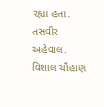રહ્યા હતા.
તસવીર અહેવાલ. વિશાલ ચૌહાણ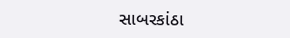સાબરકાંઠા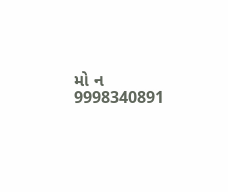મો ન 9998340891